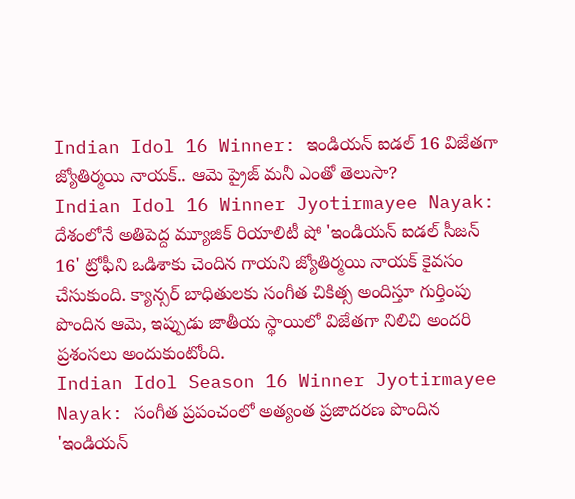Indian Idol 16 Winner: ఇండియన్ ఐడల్ 16 విజేతగా జ్యోతిర్మయి నాయక్.. ఆమె ప్రైజ్ మనీ ఎంతో తెలుసా?
Indian Idol 16 Winner Jyotirmayee Nayak: దేశంలోనే అతిపెద్ద మ్యూజిక్ రియాలిటీ షో 'ఇండియన్ ఐడల్ సీజన్ 16' ట్రోఫీని ఒడిశాకు చెందిన గాయని జ్యోతిర్మయి నాయక్ కైవసం చేసుకుంది. క్యాన్సర్ బాధితులకు సంగీత చికిత్స అందిస్తూ గుర్తింపు పొందిన ఆమె, ఇప్పుడు జాతీయ స్థాయిలో విజేతగా నిలిచి అందరి ప్రశంసలు అందుకుంటోంది.
Indian Idol Season 16 Winner Jyotirmayee Nayak: సంగీత ప్రపంచంలో అత్యంత ప్రజాదరణ పొందిన 'ఇండియన్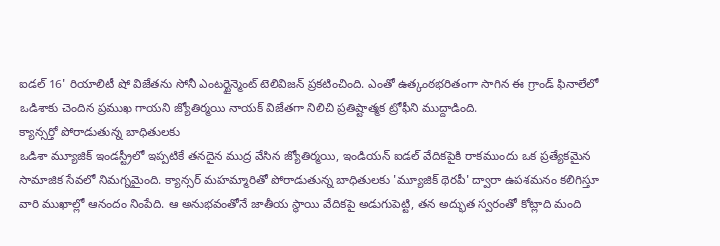ఐడల్ 16' రియాలిటీ షో విజేతను సోనీ ఎంటర్టైన్మెంట్ టెలివిజన్ ప్రకటించింది. ఎంతో ఉత్కంఠభరితంగా సాగిన ఈ గ్రాండ్ ఫినాలేలో ఒడిశాకు చెందిన ప్రముఖ గాయని జ్యోతిర్మయి నాయక్ విజేతగా నిలిచి ప్రతిష్టాత్మక ట్రోఫీని ముద్దాడింది.
క్యాన్సర్తో పోరాడుతున్న బాధితులకు
ఒడిశా మ్యూజిక్ ఇండస్ట్రీలో ఇప్పటికే తనదైన ముద్ర వేసిన జ్యోతిర్మయి, ఇండియన్ ఐడల్ వేదికపైకి రాకముందు ఒక ప్రత్యేకమైన సామాజిక సేవలో నిమగ్నమైంది. క్యాన్సర్ మహమ్మారితో పోరాడుతున్న బాధితులకు 'మ్యూజిక్ థెరపీ' ద్వారా ఉపశమనం కలిగిస్తూ వారి ముఖాల్లో ఆనందం నింపేది. ఆ అనుభవంతోనే జాతీయ స్థాయి వేదికపై అడుగుపెట్టి, తన అద్భుత స్వరంతో కోట్లాది మంది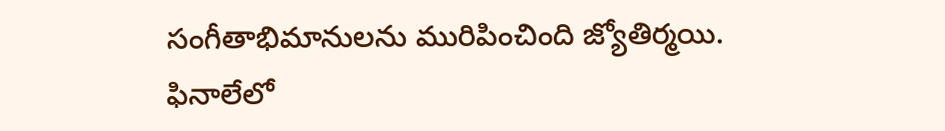సంగీతాభిమానులను మురిపించింది జ్యోతిర్మయి.
ఫినాలేలో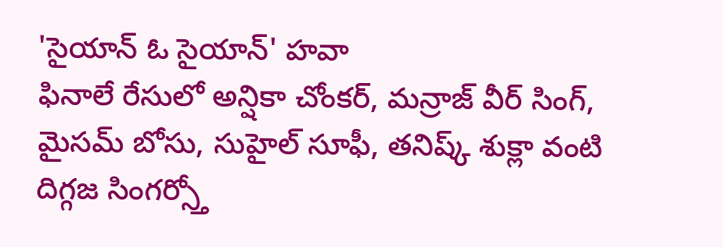'సైయాన్ ఓ సైయాన్' హవా
ఫినాలే రేసులో అన్షికా చోంకర్, మన్రాజ్ వీర్ సింగ్, మైసమ్ బోసు, సుహైల్ సూఫీ, తనిష్క్ శుక్లా వంటి దిగ్గజ సింగర్స్తో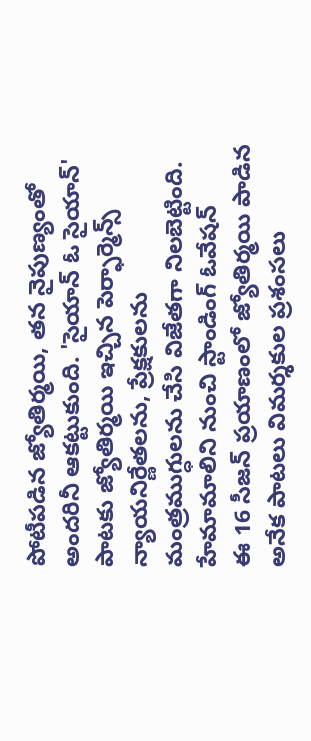పోటీపడిన జ్యోతిర్మయి, తన నైపుణ్యంతో అందరినీ ఆకట్టుకుంది. 'సైయాన్ ఓ సైయాన్' పాటకు జ్యోతిర్మయి ఇచ్చిన పెర్ఫార్మెన్స్ న్యాయనిర్ణేతలను, ప్రేక్షకులను మంత్రముగ్ధులను చేసి విజేతగా నిలబెట్టింది.
హేమామాలిని నుంచి స్టాండింగ్ ఓవేషన్
ఈ 16 సీజన్ ప్రయాణంలో జ్యోతిర్మయి పాడిన అనేక పాటలు విమర్శకుల ప్రశంసలు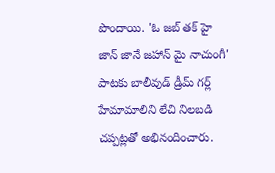పొందాయి. 'ఓ జబ్ తక్ హై జాన్ జానే జహాన్ మై నాచుంగీ' పాటకు బాలీవుడ్ డ్రీమ్ గర్ల్ హేమామాలిని లేచి నిలబడి చప్పట్లతో అభినందించారు.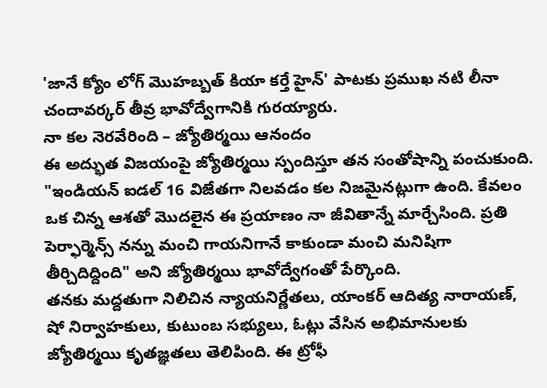'జానే క్యోం లోగ్ మొహబ్బత్ కియా కర్తే హైన్' పాటకు ప్రముఖ నటి లీనా చందావర్కర్ తీవ్ర భావోద్వేగానికి గురయ్యారు.
నా కల నెరవేరింది – జ్యోతిర్మయి ఆనందం
ఈ అద్భుత విజయంపై జ్యోతిర్మయి స్పందిస్తూ తన సంతోషాన్ని పంచుకుంది. "ఇండియన్ ఐడల్ 16 విజేతగా నిలవడం కల నిజమైనట్లుగా ఉంది. కేవలం ఒక చిన్న ఆశతో మొదలైన ఈ ప్రయాణం నా జీవితాన్నే మార్చేసింది. ప్రతి పెర్ఫార్మెన్స్ నన్ను మంచి గాయనిగానే కాకుండా మంచి మనిషిగా తీర్చిదిద్దింది" అని జ్యోతిర్మయి భావోద్వేగంతో పేర్కొంది.
తనకు మద్దతుగా నిలిచిన న్యాయనిర్ణేతలు, యాంకర్ ఆదిత్య నారాయణ్, షో నిర్వాహకులు, కుటుంబ సభ్యులు, ఓట్లు వేసిన అభిమానులకు జ్యోతిర్మయి కృతజ్ఞతలు తెలిపింది. ఈ ట్రోఫీ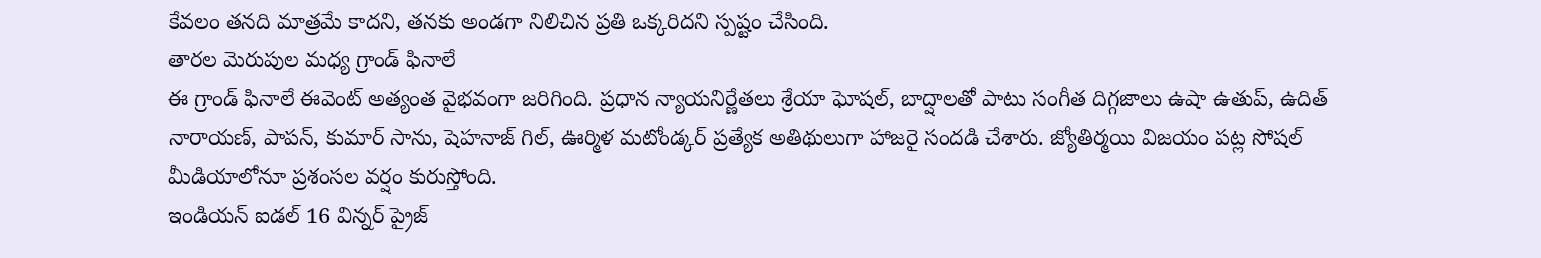కేవలం తనది మాత్రమే కాదని, తనకు అండగా నిలిచిన ప్రతి ఒక్కరిదని స్పష్టం చేసింది.
తారల మెరుపుల మధ్య గ్రాండ్ ఫినాలే
ఈ గ్రాండ్ ఫినాలే ఈవెంట్ అత్యంత వైభవంగా జరిగింది. ప్రధాన న్యాయనిర్ణేతలు శ్రేయా ఘోషల్, బాద్షాలతో పాటు సంగీత దిగ్గజాలు ఉషా ఉతుప్, ఉదిత్ నారాయణ్, పాపన్, కుమార్ సాను, షెహనాజ్ గిల్, ఊర్మిళ మటోండ్కర్ ప్రత్యేక అతిథులుగా హాజరై సందడి చేశారు. జ్యోతిర్మయి విజయం పట్ల సోషల్ మీడియాలోనూ ప్రశంసల వర్షం కురుస్తోంది.
ఇండియన్ ఐడల్ 16 విన్నర్ ప్రైజ్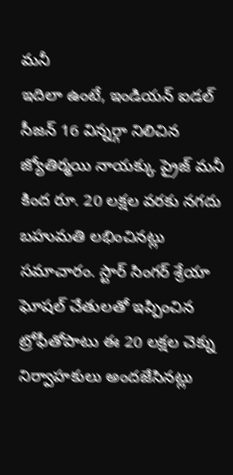మనీ
ఇదిలా ఉంటే, ఇండియన్ ఐడల్ సీజన్ 16 విన్నర్గా నిలిచిన జ్యోతిర్మయి నాయక్కు ప్రైజ్ మనీ కింద రూ. 20 లక్షల వరకు నగదు బహుమతి లభించినట్లు సమాచారం. స్టార్ సింగర్ శ్రేయా ఘోషల్ చేతులతో ఇప్పించిన ట్రోఫీతోపాటు ఈ 20 లక్షల చెక్ను నిర్వాహకులు అందజేసినట్లు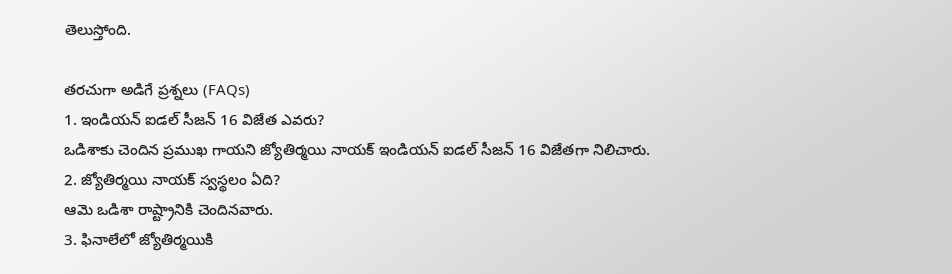తెలుస్తోంది.

తరచుగా అడిగే ప్రశ్నలు (FAQs)
1. ఇండియన్ ఐడల్ సీజన్ 16 విజేత ఎవరు?
ఒడిశాకు చెందిన ప్రముఖ గాయని జ్యోతిర్మయి నాయక్ ఇండియన్ ఐడల్ సీజన్ 16 విజేతగా నిలిచారు.
2. జ్యోతిర్మయి నాయక్ స్వస్థలం ఏది?
ఆమె ఒడిశా రాష్ట్రానికి చెందినవారు.
3. ఫినాలేలో జ్యోతిర్మయికి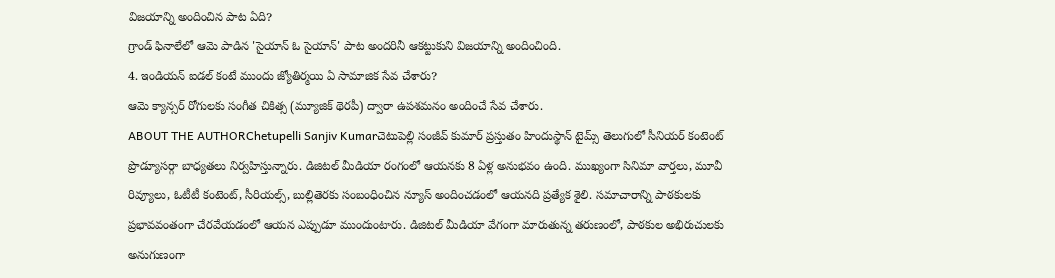విజయాన్ని అందించిన పాట ఏది?
గ్రాండ్ ఫినాలేలో ఆమె పాడిన 'సైయాన్ ఓ సైయాన్' పాట అందరినీ ఆకట్టుకుని విజయాన్ని అందించింది.
4. ఇండియన్ ఐడల్ కంటే ముందు జ్యోతిర్మయి ఏ సామాజిక సేవ చేశారు?
ఆమె క్యాన్సర్ రోగులకు సంగీత చికిత్స (మ్యూజిక్ థెరపీ) ద్వారా ఉపశమనం అందించే సేవ చేశారు.
ABOUT THE AUTHORChetupelli Sanjiv Kumarచెటుపెల్లి సంజీవ్ కుమార్ ప్రస్తుతం హిందుస్థాన్ టైమ్స్ తెలుగులో సీనియర్ కంటెంట్ ప్రొడ్యూసర్గా బాధ్యతలు నిర్వహిస్తున్నారు. డిజిటల్ మీడియా రంగంలో ఆయనకు 8 ఏళ్ల అనుభవం ఉంది. ముఖ్యంగా సినిమా వార్తలు, మూవీ రివ్యూలు, ఓటీటీ కంటెంట్, సీరియల్స్, బుల్లితెరకు సంబంధించిన న్యూస్ అందించడంలో ఆయనది ప్రత్యేక శైలి. సమాచారాన్ని పాఠకులకు ప్రభావవంతంగా చేరవేయడంలో ఆయన ఎప్పుడూ ముందుంటారు. డిజిటల్ మీడియా వేగంగా మారుతున్న తరుణంలో, పాఠకుల అభిరుచులకు అనుగుణంగా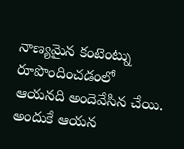నాణ్యమైన కంటెంట్ను రూపొందించడంలో ఆయనది అందెవేసిన చేయి. అందుకే ఆయన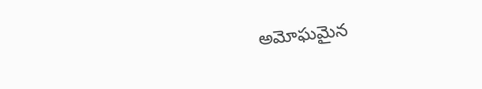అమోఘమైన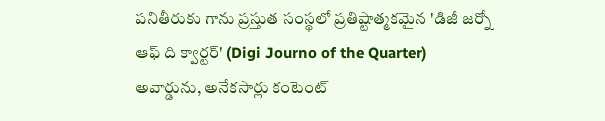పనితీరుకు గాను ప్రస్తుత సంస్థలో ప్రతిష్టాత్మకమైన 'డిజీ జర్నో ఆఫ్ ది క్వార్టర్' (Digi Journo of the Quarter) అవార్డును, అనేకసార్లు కంటెంట్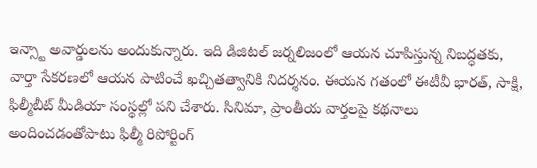ఇన్స్టా అవార్డులను అందుకున్నారు. ఇది డిజిటల్ జర్నలిజంలో ఆయన చూపిస్తున్న నిబద్ధతకు, వార్తా సేకరణలో ఆయన పాటించే ఖచ్చితత్వానికి నిదర్శనం. ఈయన గతంలో ఈటీవీ భారత్, సాక్షి, ఫిల్మీబీట్ మీడియా సంస్థల్లో పని చేశారు. సినిమా, ప్రాంతీయ వార్తలపై కథనాలు అందించడంతోపాటు ఫిల్మీ రిపోర్టింగ్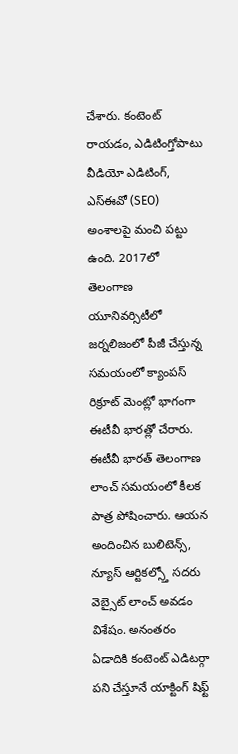చేశారు. కంటెంట్ రాయడం, ఎడిటింగ్తోపాటు వీడియో ఎడిటింగ్, ఎస్ఈవో (SEO) అంశాలపై మంచి పట్టు ఉంది. 2017లో తెలంగాణ యూనివర్సిటీలో జర్నలిజంలో పీజీ చేస్తున్న సమయంలో క్యాంపస్ రిక్రూట్ మెంట్లో భాగంగా ఈటీవీ భారత్లో చేరారు. ఈటీవీ భారత్ తెలంగాణ లాంచ్ సమయంలో కీలక పాత్ర పోషించారు. ఆయన అందించిన బులిటెన్స్, న్యూస్ ఆర్టికల్స్తో సదరు వెబ్సైట్ లాంచ్ అవడం విశేషం. అనంతరం ఏడాదికి కంటెంట్ ఎడిటర్గా పని చేస్తూనే యాక్టింగ్ షిఫ్ట్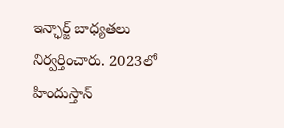ఇన్ఛార్జ్ బాధ్యతలు నిర్వర్తించారు. 2023లో హిందుస్తాన్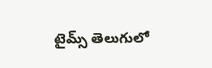టైమ్స్ తెలుగులో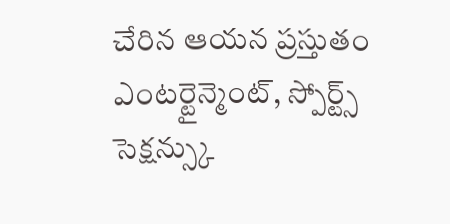చేరిన ఆయన ప్రస్తుతం ఎంటర్టైన్మెంట్, స్పోర్ట్స్ సెక్షన్స్కు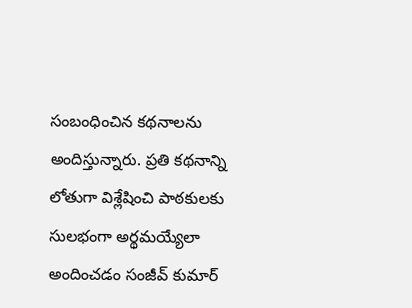సంబంధించిన కథనాలను అందిస్తున్నారు. ప్రతి కథనాన్ని లోతుగా విశ్లేషించి పాఠకులకు సులభంగా అర్థమయ్యేలా అందించడం సంజీవ్ కుమార్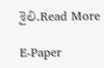శైలి.Read More

E-Paper